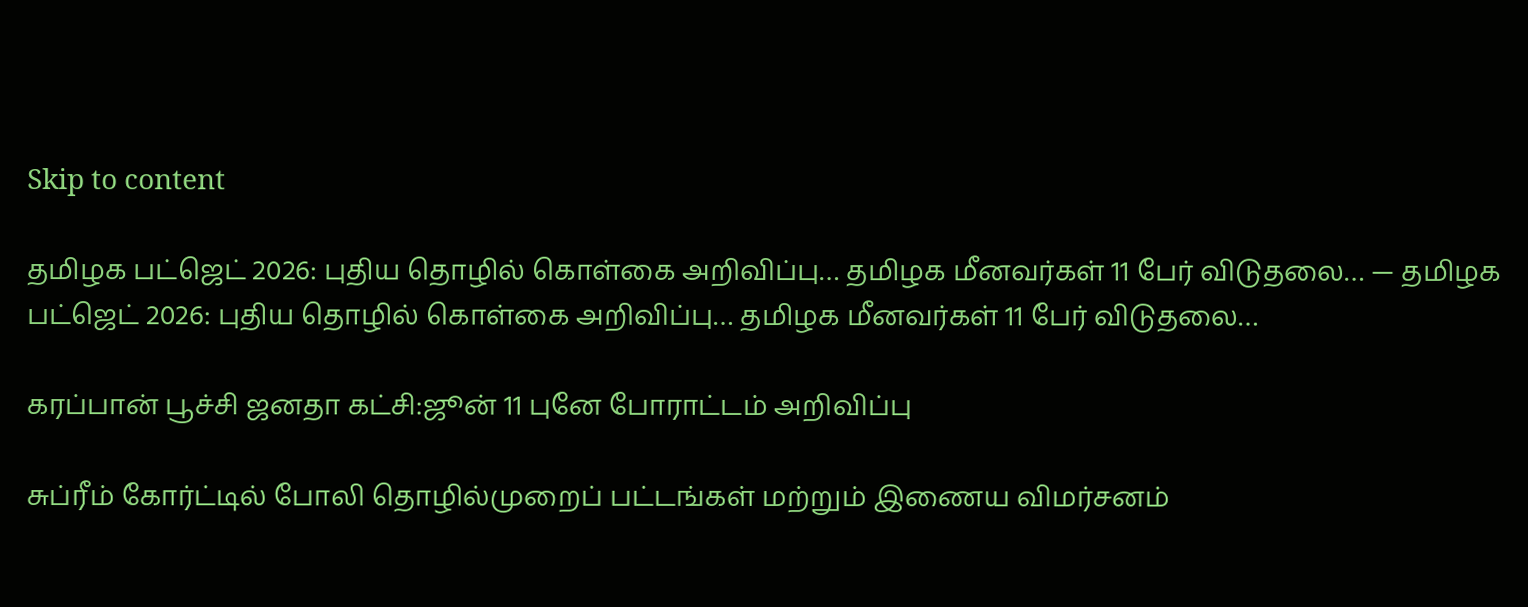Skip to content

தமிழக பட்ஜெட் 2026: புதிய தொழில் கொள்கை அறிவிப்பு… தமிழக மீனவர்கள் 11 பேர் விடுதலை… — தமிழக பட்ஜெட் 2026: புதிய தொழில் கொள்கை அறிவிப்பு… தமிழக மீனவர்கள் 11 பேர் விடுதலை…

கரப்பான் பூச்சி ஜனதா கட்சி:ஜூன் 11 புனே போராட்டம் அறிவிப்பு

சுப்ரீம் கோர்ட்டில் போலி தொழில்முறைப் பட்டங்கள் மற்றும் இணைய விமர்சனம்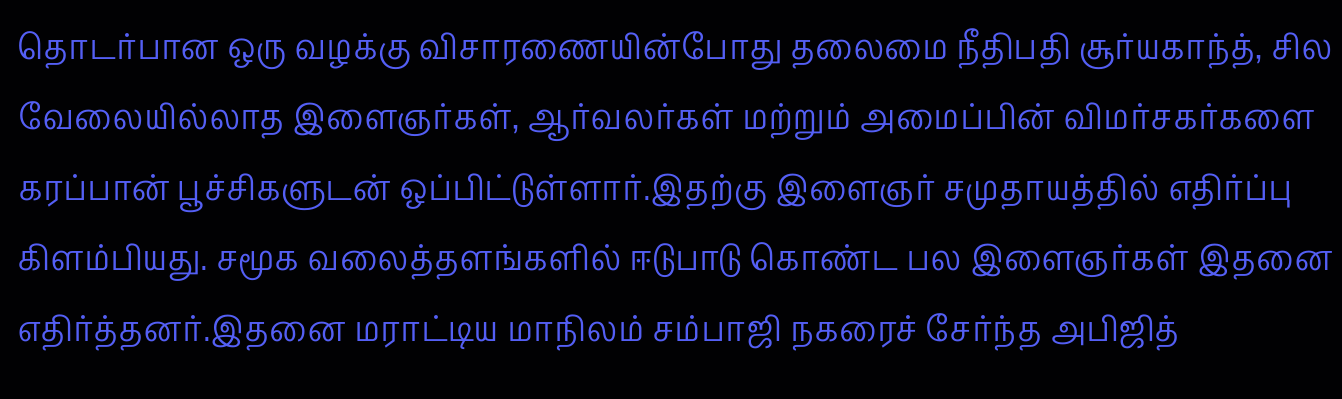தொடர்பான ஒரு வழக்கு விசாரணையின்போது தலைமை நீதிபதி சூர்யகாந்த், சில வேலையில்லாத இளைஞர்கள், ஆர்வலர்கள் மற்றும் அமைப்பின் விமர்சகர்களை கரப்பான் பூச்சிகளுடன் ஒப்பிட்டுள்ளார்.இதற்கு இளைஞர் சமுதாயத்தில் எதிர்ப்பு கிளம்பியது. சமூக வலைத்தளங்களில் ஈடுபாடு கொண்ட பல இளைஞர்கள் இதனை எதிர்த்தனர்.இதனை மராட்டிய மாநிலம் சம்பாஜி நகரைச் சேர்ந்த அபிஜித்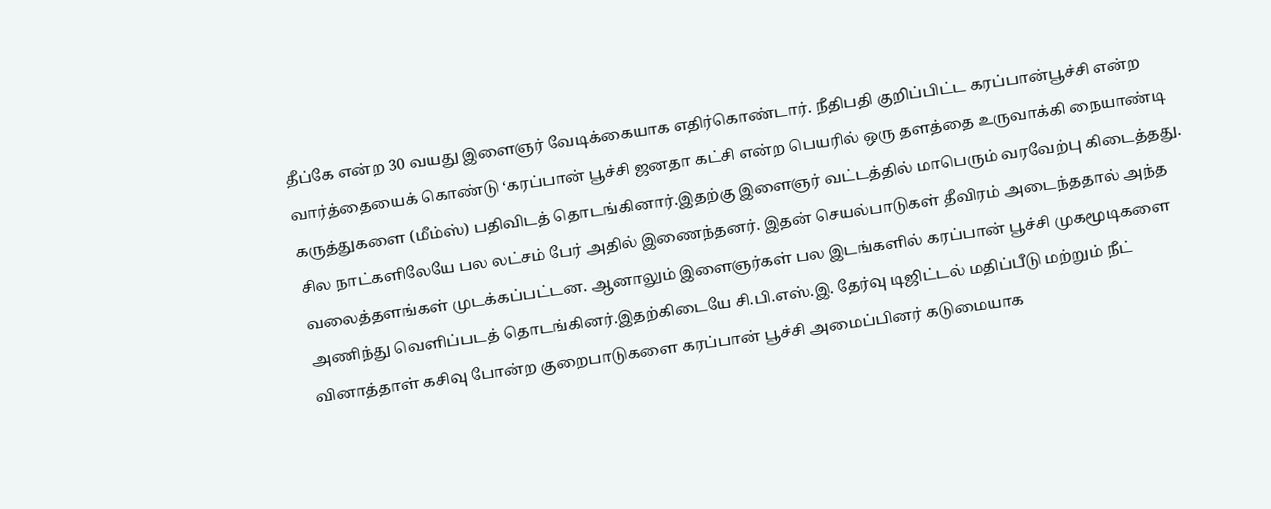தீப்கே என்ற 30 வயது இளைஞர் வேடிக்கையாக எதிர்கொண்டார். நீதிபதி குறிப்பிட்ட கரப்பான்பூச்சி என்ற வார்த்தையைக் கொண்டு ‘கரப்பான் பூச்சி ஜனதா கட்சி என்ற பெயரில் ஒரு தளத்தை உருவாக்கி நையாண்டி கருத்துகளை (மீம்ஸ்) பதிவிடத் தொடங்கினார்.இதற்கு இளைஞர் வட்டத்தில் மாபெரும் வரவேற்பு கிடைத்தது. சில நாட்களிலேயே பல லட்சம் பேர் அதில் இணைந்தனர். இதன் செயல்பாடுகள் தீவிரம் அடைந்ததால் அந்த வலைத்தளங்கள் முடக்கப்பட்டன. ஆனாலும் இளைஞர்கள் பல இடங்களில் கரப்பான் பூச்சி முகமூடிகளை அணிந்து வெளிப்படத் தொடங்கினர்.இதற்கிடையே சி.பி.எஸ்.இ. தேர்வு டிஜிட்டல் மதிப்பீடு மற்றும் நீட் வினாத்தாள் கசிவு போன்ற குறைபாடுகளை கரப்பான் பூச்சி அமைப்பினர் கடுமையாக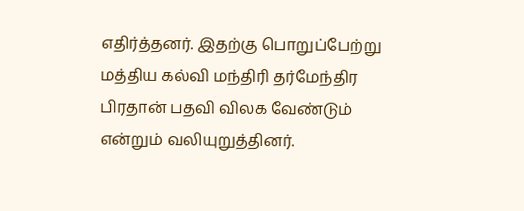எதிர்த்தனர். இதற்கு பொறுப்பேற்று மத்திய கல்வி மந்திரி தர்மேந்திர பிரதான் பதவி விலக வேண்டும் என்றும் வலியுறுத்தினர்.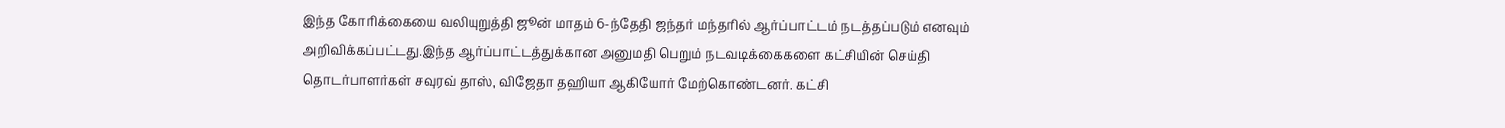இந்த கோரிக்கையை வலியுறுத்தி ஜூன் மாதம் 6-ந்தேதி ஜந்தர் மந்தரில் ஆர்ப்பாட்டம் நடத்தப்படும் எனவும் அறிவிக்கப்பட்டது.இந்த ஆர்ப்பாட்டத்துக்கான அனுமதி பெறும் நடவடிக்கைகளை கட்சியின் செய்தி தொடர்பாளர்கள் சவுரவ் தாஸ், விஜேதா தஹியா ஆகியோர் மேற்கொண்டனர். கட்சி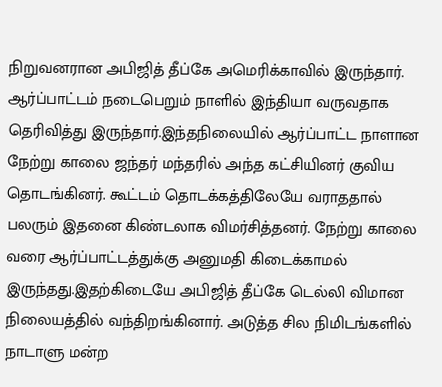நிறுவனரான அபிஜித் தீப்கே அமெரிக்காவில் இருந்தார். ஆர்ப்பாட்டம் நடைபெறும் நாளில் இந்தியா வருவதாக தெரிவித்து இருந்தார்.இந்தநிலையில் ஆர்ப்பாட்ட நாளான நேற்று காலை ஜந்தர் மந்தரில் அந்த கட்சியினர் குவிய தொடங்கினர். கூட்டம் தொடக்கத்திலேயே வராததால் பலரும் இதனை கிண்டலாக விமர்சித்தனர். நேற்று காலை வரை ஆர்ப்பாட்டத்துக்கு அனுமதி கிடைக்காமல் இருந்தது.இதற்கிடையே அபிஜித் தீப்கே டெல்லி விமான நிலையத்தில் வந்திறங்கினார். அடுத்த சில நிமிடங்களில் நாடாளு மன்ற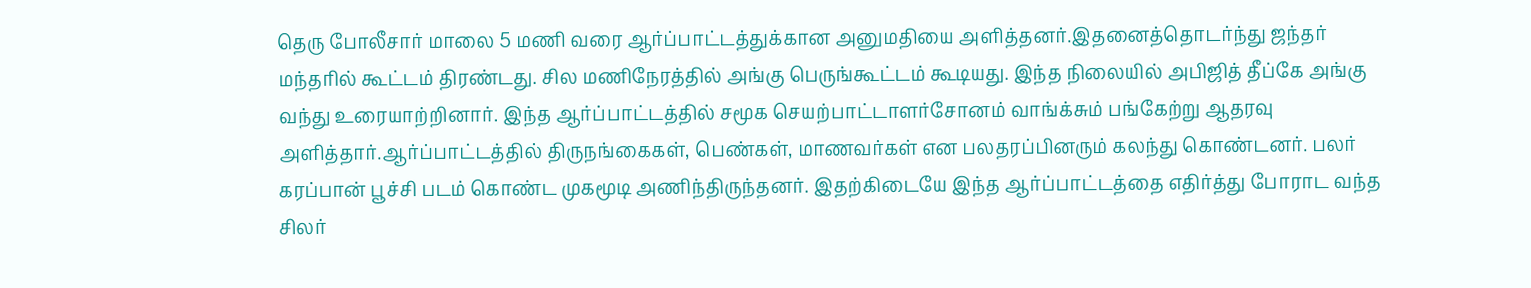தெரு போலீசார் மாலை 5 மணி வரை ஆர்ப்பாட்டத்துக்கான அனுமதியை அளித்தனர்.இதனைத்தொடர்ந்து ஜந்தர் மந்தரில் கூட்டம் திரண்டது. சில மணிநேரத்தில் அங்கு பெருங்கூட்டம் கூடியது. இந்த நிலையில் அபிஜித் தீப்கே அங்கு வந்து உரையாற்றினார். இந்த ஆர்ப்பாட்டத்தில் சமூக செயற்பாட்டாளர்சோனம் வாங்க்சும் பங்கேற்று ஆதரவு அளித்தார்.ஆர்ப்பாட்டத்தில் திருநங்கைகள், பெண்கள், மாணவர்கள் என பலதரப்பினரும் கலந்து கொண்டனர். பலர் கரப்பான் பூச்சி படம் கொண்ட முகமூடி அணிந்திருந்தனர். இதற்கிடையே இந்த ஆர்ப்பாட்டத்தை எதிர்த்து போராட வந்த சிலர்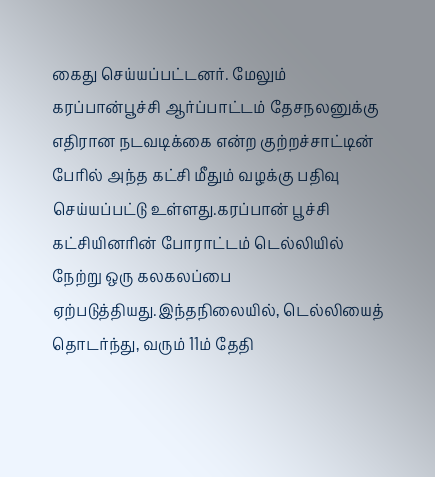கைது செய்யப்பட்டனர். மேலும் கரப்பான்பூச்சி ஆர்ப்பாட்டம் தேசநலனுக்கு எதிரான நடவடிக்கை என்ற குற்றச்சாட்டின் பேரில் அந்த கட்சி மீதும் வழக்கு பதிவு செய்யப்பட்டு உள்ளது.கரப்பான் பூச்சி கட்சியினரின் போராட்டம் டெல்லியில் நேற்று ஒரு கலகலப்பை ஏற்படுத்தியது.இந்தநிலையில், டெல்லியைத் தொடர்ந்து, வரும் 11ம் தேதி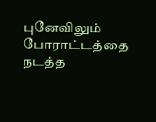புனேவிலும் போராட்டத்தை நடத்த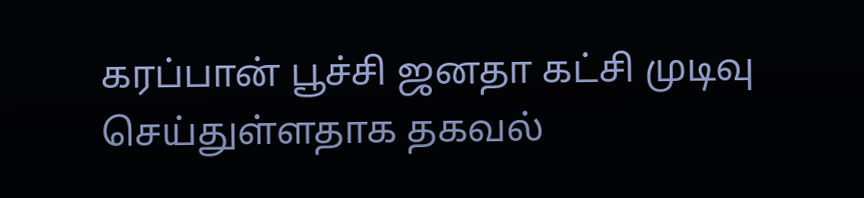கரப்பான் பூச்சி ஜனதா கட்சி முடிவு செய்துள்ளதாக தகவல்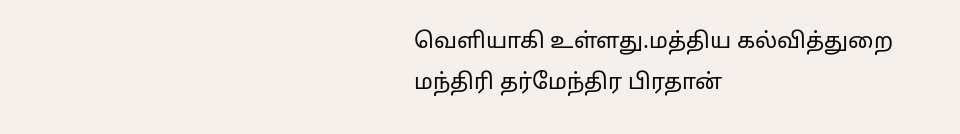வெளியாகி உள்ளது.மத்திய கல்வித்துறை மந்திரி தர்மேந்திர பிரதான்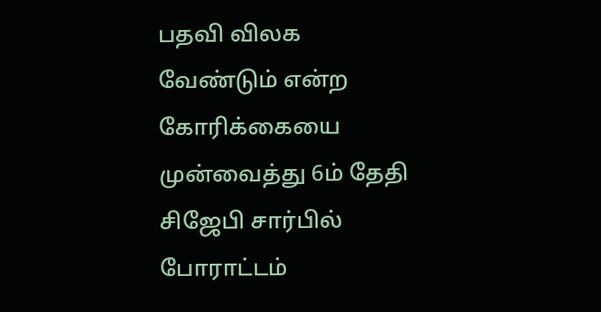பதவி விலக வேண்டும் என்ற கோரிக்கையை முன்வைத்து 6ம் தேதி சிஜேபி சார்பில் போராட்டம்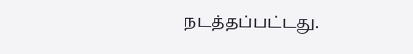நடத்தப்பட்டது.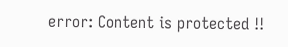error: Content is protected !!